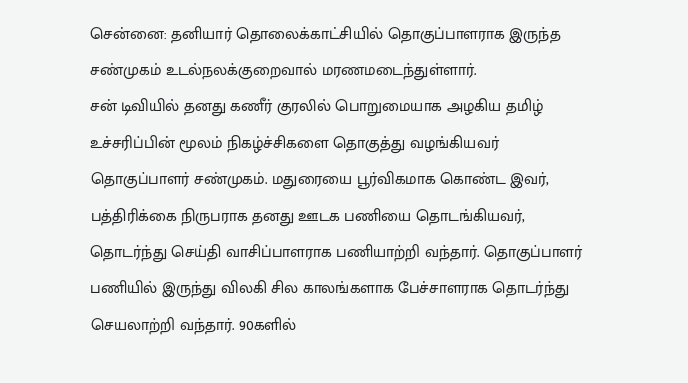சென்னை: தனியார் தொலைக்காட்சியில் தொகுப்பாளராக இருந்த சண்முகம் உடல்நலக்குறைவால் மரணமடைந்துள்ளார்.
சன் டிவியில் தனது கணீர் குரலில் பொறுமையாக அழகிய தமிழ் உச்சரிப்பின் மூலம் நிகழ்ச்சிகளை தொகுத்து வழங்கியவர் தொகுப்பாளர் சண்முகம். மதுரையை பூர்விகமாக கொண்ட இவர், பத்திரிக்கை நிருபராக தனது ஊடக பணியை தொடங்கியவர், தொடர்ந்து செய்தி வாசிப்பாளராக பணியாற்றி வந்தார். தொகுப்பாளர் பணியில் இருந்து விலகி சில காலங்களாக பேச்சாளராக தொடர்ந்து செயலாற்றி வந்தார். 90களில்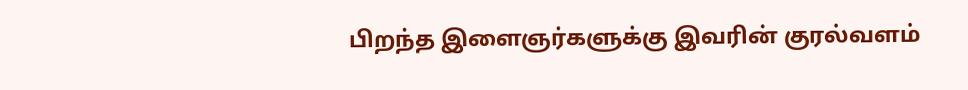பிறந்த இளைஞர்களுக்கு இவரின் குரல்வளம்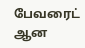பேவரைட் ஆன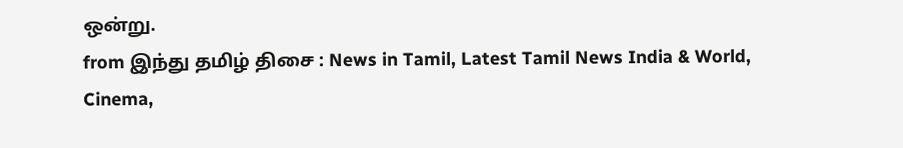ஒன்று.
from இந்து தமிழ் திசை : News in Tamil, Latest Tamil News India & World, Cinema,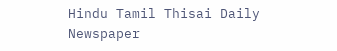Hindu Tamil Thisai Daily Newspaper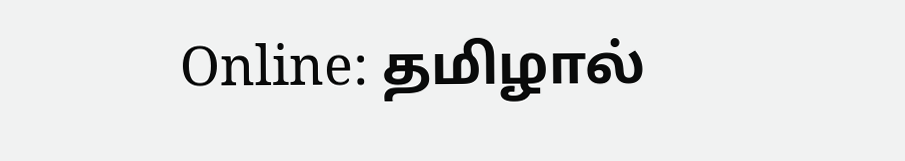Online: தமிழால்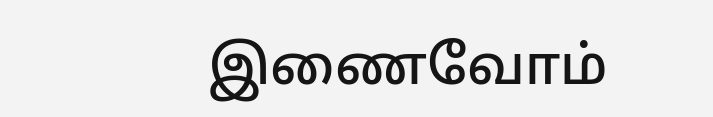இணைவோம்